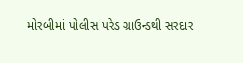મોરબીમાં પોલીસ પરેડ ગ્રાઉન્ડથી સરદાર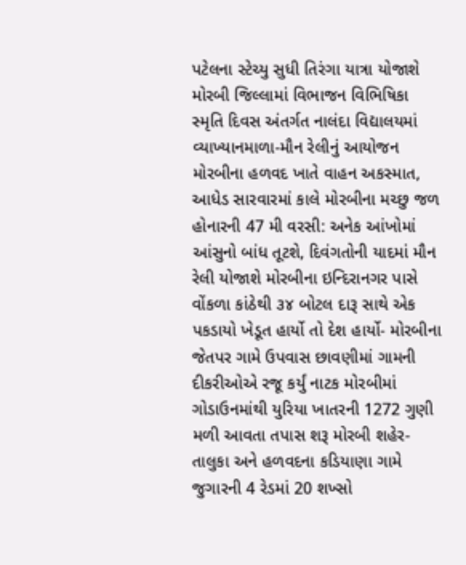પટેલના સ્ટેચ્યુ સુધી તિરંગા યાત્રા યોજાશે મોરબી જિલ્લામાં વિભાજન વિભિષિકા સ્મૃતિ દિવસ અંતર્ગત નાલંદા વિદ્યાલયમાં વ્યાખ્યાનમાળા-મૌન રેલીનું આયોજન મોરબીના હળવદ ખાતે વાહન અકસ્માત, આધેડ સારવારમાં કાલે મોરબીના મચ્છુ જળ હોનારની 47 મી વરસી: અનેક આંખોમાં આંસુનો બાંધ તૂટશે, દિવંગતોની યાદમાં મૌન રેલી યોજાશે મોરબીના ઇન્દિરાનગર પાસે વોંકળા કાંઠેથી ૩૪ બોટલ દારૂ સાથે એક પકડાયો ખેડૂત હાર્યો તો દેશ હાર્યો- મોરબીના જેતપર ગામે ઉપવાસ છાવણીમાં ગામની દીકરીઓએ રજૂ કર્યું નાટક મોરબીમાં ગોડાઉનમાંથી યુરિયા ખાતરની 1272 ગુણી મળી આવતા તપાસ શરૂ મોરબી શહેર-તાલુકા અને હળવદના કડિયાણા ગામે જુગારની 4 રેડમાં 20 શખ્સો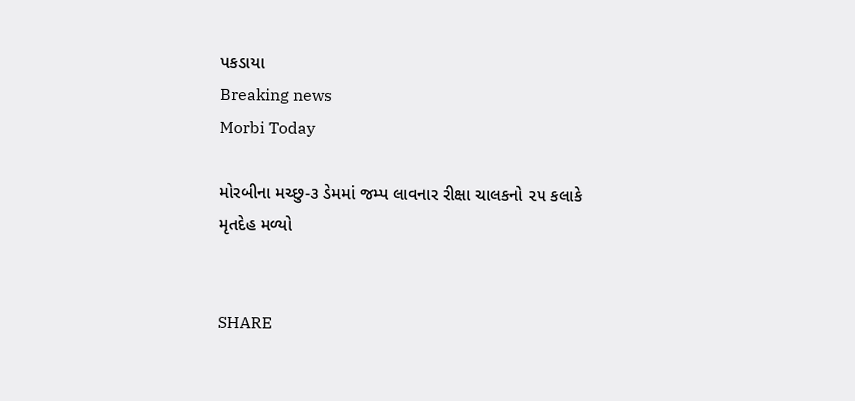પકડાયા
Breaking news
Morbi Today

મોરબીના મચ્છુ-૩ ડેમમાં જમ્પ લાવનાર રીક્ષા ચાલકનો ૨૫ કલાકે મૃતદેહ મળ્યો


SHARE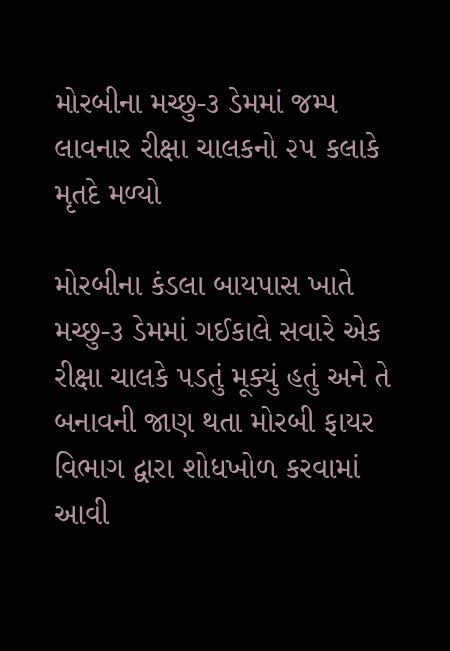મોરબીના મચ્છુ-૩ ડેમમાં જમ્પ લાવનાર રીક્ષા ચાલકનો ૨૫ કલાકે મૃતદે મળ્યો

મોરબીના કંડલા બાયપાસ ખાતે મચ્છુ-૩ ડેમમાં ગઈકાલે સવારે એક રીક્ષા ચાલકે પડતું મૂક્યું હતું અને તે બનાવની જાણ થતા મોરબી ફાયર વિભાગ દ્વારા શોધખોળ કરવામાં આવી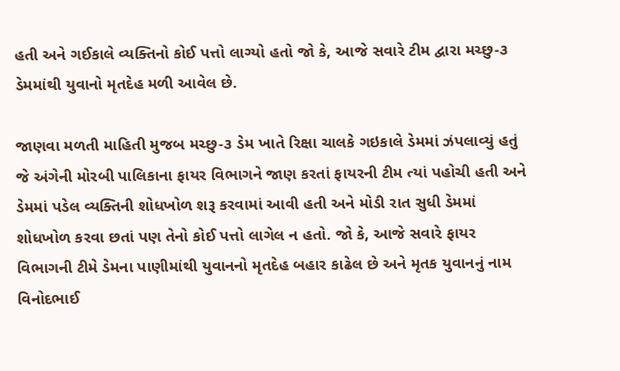હતી અને ગઈકાલે વ્યક્તિનો કોઈ પત્તો લાગ્યો હતો જો કે, આજે સવારે ટીમ દ્વારા મચ્છુ-૩ ડેમમાંથી યુવાનો મૃતદેહ મળી આવેલ છે.

જાણવા મળતી માહિતી મુજબ મચ્છુ-૩ ડેમ ખાતે રિક્ષા ચાલકે ગઇકાલે ડેમમાં ઝંપલાવ્યું હતું જે અંગેની મોરબી પાલિકાના ફાયર વિભાગને જાણ કરતાં ફાયરની ટીમ ત્યાં પહોચી હતી અને ડેમમાં પડેલ વ્યક્તિની શોધખોળ શરૂ કરવામાં આવી હતી અને મોડી રાત સુધી ડેમમાં શોધખોળ કરવા છતાં પણ તેનો કોઈ પત્તો લાગેલ ન હતો. જો કે, આજે સવારે ફાયર વિભાગની ટીમે ડેમના પાણીમાંથી યુવાનનો મૃતદેહ બહાર કાઢેલ છે અને મૃતક યુવાનનું નામ વિનોદભાઈ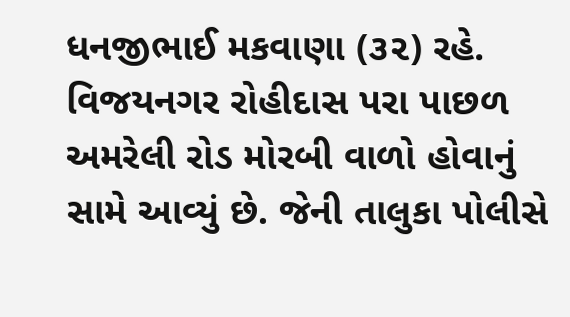ધનજીભાઈ મકવાણા (૩૨) રહે. વિજયનગર રોહીદાસ પરા પાછળ અમરેલી રોડ મોરબી વાળો હોવાનું સામે આવ્યું છે. જેની તાલુકા પોલીસે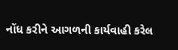નોંધ કરીને આગળની કાર્યવાહી કરેલ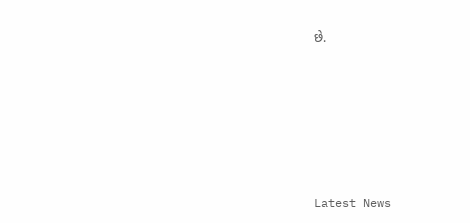છે.






Latest News